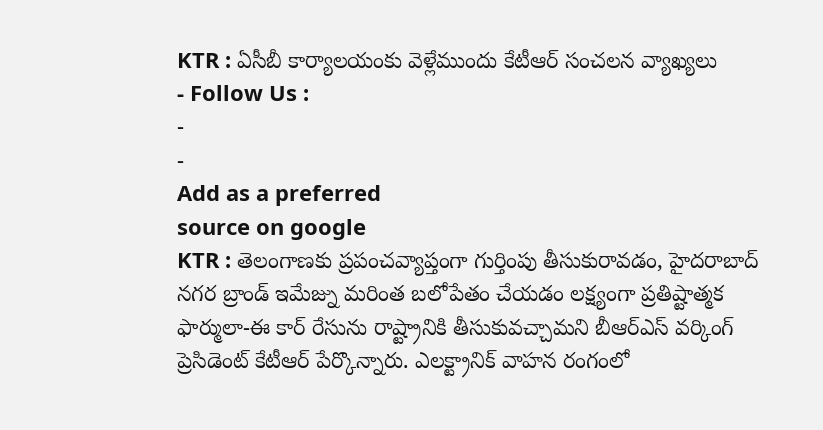KTR : ఏసీబీ కార్యాలయంకు వెళ్లేముందు కేటీఆర్ సంచలన వ్యాఖ్యలు
- Follow Us :
-
-
Add as a preferred
source on google
KTR : తెలంగాణకు ప్రపంచవ్యాప్తంగా గుర్తింపు తీసుకురావడం, హైదరాబాద్ నగర బ్రాండ్ ఇమేజ్ను మరింత బలోపేతం చేయడం లక్ష్యంగా ప్రతిష్టాత్మక ఫార్ములా-ఈ కార్ రేసును రాష్ట్రానికి తీసుకువచ్చామని బీఆర్ఎస్ వర్కింగ్ ప్రెసిడెంట్ కేటీఆర్ పేర్కొన్నారు. ఎలక్ట్రానిక్ వాహన రంగంలో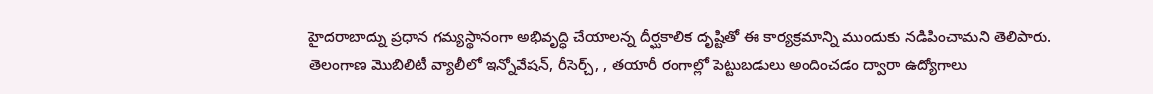హైదరాబాద్ను ప్రధాన గమ్యస్థానంగా అభివృద్ధి చేయాలన్న దీర్ఘకాలిక దృష్టితో ఈ కార్యక్రమాన్ని ముందుకు నడిపించామని తెలిపారు.
తెలంగాణ మొబిలిటీ వ్యాలీలో ఇన్నోవేషన్, రీసెర్చ్, , తయారీ రంగాల్లో పెట్టుబడులు అందించడం ద్వారా ఉద్యోగాలు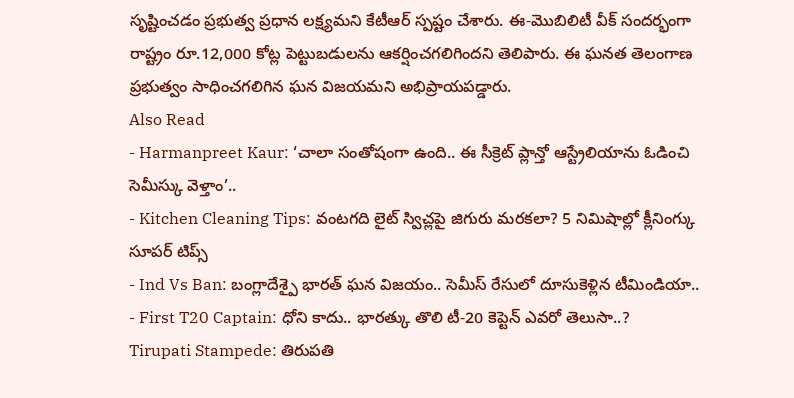సృష్టించడం ప్రభుత్వ ప్రధాన లక్ష్యమని కేటీఆర్ స్పష్టం చేశారు. ఈ-మొబిలిటీ వీక్ సందర్భంగా రాష్ట్రం రూ.12,000 కోట్ల పెట్టుబడులను ఆకర్షించగలిగిందని తెలిపారు. ఈ ఘనత తెలంగాణ ప్రభుత్వం సాధించగలిగిన ఘన విజయమని అభిప్రాయపడ్డారు.
Also Read
- Harmanpreet Kaur: ‘చాలా సంతోషంగా ఉంది.. ఈ సీక్రెట్ ప్లాన్తో ఆస్ట్రేలియాను ఓడించి సెమీస్కు వెళ్తాం’..
- Kitchen Cleaning Tips: వంటగది లైట్ స్విచ్లపై జిగురు మరకలా? 5 నిమిషాల్లో క్లీనింగ్కు సూపర్ టిప్స్
- Ind Vs Ban: బంగ్లాదేశ్పై భారత్ ఘన విజయం.. సెమీస్ రేసులో దూసుకెళ్లిన టీమిండియా..
- First T20 Captain: ధోని కాదు.. భారత్కు తొలి టీ-20 కెప్టెన్ ఎవరో తెలుసా..?
Tirupati Stampede: తిరుపతి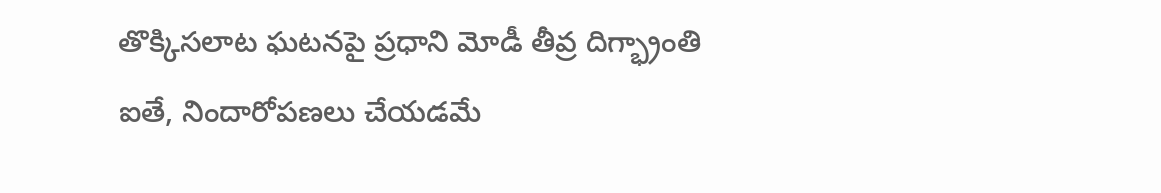తొక్కిసలాట ఘటనపై ప్రధాని మోడీ తీవ్ర దిగ్భ్రాంతి
ఐతే, నిందారోపణలు చేయడమే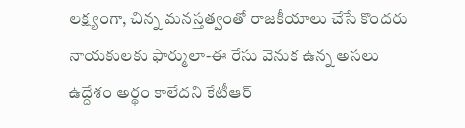లక్ష్యంగా, చిన్న మనస్తత్వంతో రాజకీయాలు చేసే కొందరు నాయకులకు ఫార్ములా-ఈ రేసు వెనుక ఉన్న అసలు ఉద్దేశం అర్థం కాలేదని కేటీఆర్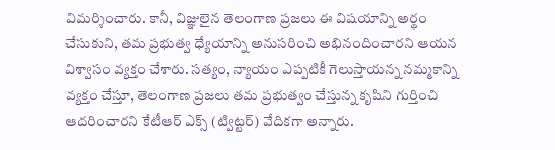విమర్శించారు. కానీ, విజ్ఞులైన తెలంగాణ ప్రజలు ఈ విషయాన్ని అర్థం చేసుకుని, తమ ప్రభుత్వ ధ్యేయాన్ని అనుసరించి అభినందించారని ఆయన విశ్వాసం వ్యక్తం చేశారు. సత్యం, న్యాయం ఎప్పటికీ గెలుస్తాయన్న నమ్మకాన్ని వ్యక్తం చేస్తూ, తెలంగాణ ప్రజలు తమ ప్రభుత్వం చేస్తున్న కృషిని గుర్తించి ఆదరించారని కేటీఆర్ ఎక్స్ (ట్విట్టర్) వేదికగా అన్నారు.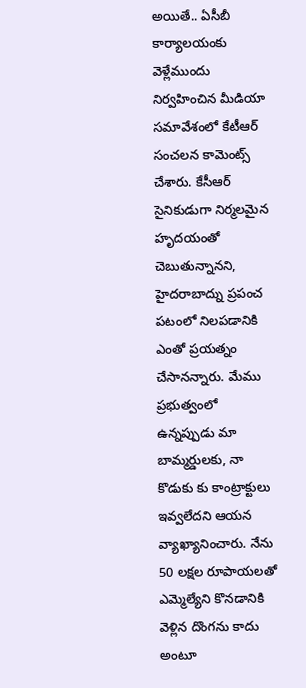అయితే.. ఏసీబీ కార్యాలయంకు వెళ్లేముందు నిర్వహించిన మీడియా సమావేశంలో కేటీఆర్ సంచలన కామెంట్స్ చేశారు. కేసీఆర్ సైనికుడుగా నిర్మలమైన హృదయంతో చెబుతున్నానని, హైదరాబాద్ను ప్రపంచ పటంలో నిలపడానికి ఎంతో ప్రయత్నం చేసానన్నారు. మేము ప్రభుత్వంలో ఉన్నప్పుడు మా బామ్మర్డులకు, నా కొడుకు కు కాంట్రాక్టులు ఇవ్వలేదని ఆయన వ్యాఖ్యానించారు. నేను 50 లక్షల రూపాయలతో ఎమ్మెల్యేని కొనడానికి వెళ్లిన దొంగను కాదు అంటూ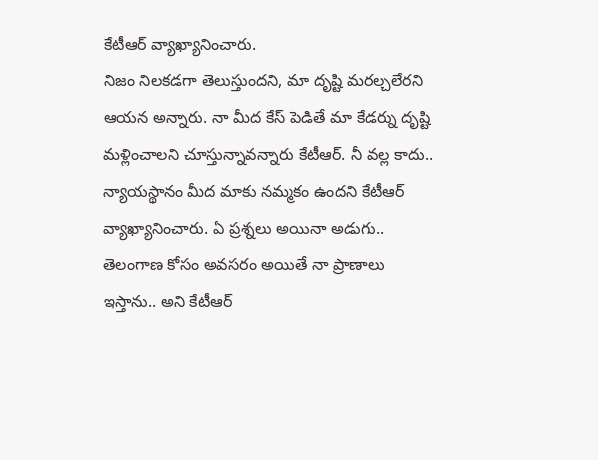కేటీఆర్ వ్యాఖ్యానించారు.
నిజం నిలకడగా తెలుస్తుందని, మా దృష్టి మరల్చలేరని ఆయన అన్నారు. నా మీద కేస్ పెడితే మా కేడర్ను దృష్టి మళ్లించాలని చూస్తున్నావన్నారు కేటీఆర్. నీ వల్ల కాదు.. న్యాయస్థానం మీద మాకు నమ్మకం ఉందని కేటీఆర్ వ్యాఖ్యానించారు. ఏ ప్రశ్నలు అయినా అడుగు.. తెలంగాణ కోసం అవసరం అయితే నా ప్రాణాలు ఇస్తాను.. అని కేటీఆర్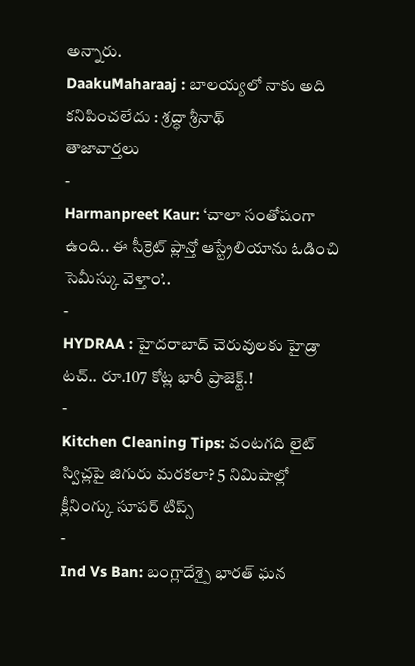అన్నారు.
DaakuMaharaaj : బాలయ్యలో నాకు అది కనిపించలేదు : శ్రద్ధా శ్రీనాథ్
తాజావార్తలు
-
Harmanpreet Kaur: ‘చాలా సంతోషంగా ఉంది.. ఈ సీక్రెట్ ప్లాన్తో ఆస్ట్రేలియాను ఓడించి సెమీస్కు వెళ్తాం’..
-
HYDRAA : హైదరాబాద్ చెరువులకు హైడ్రా టచ్.. రూ.107 కోట్ల భారీ ప్రాజెక్ట్.!
-
Kitchen Cleaning Tips: వంటగది లైట్ స్విచ్లపై జిగురు మరకలా? 5 నిమిషాల్లో క్లీనింగ్కు సూపర్ టిప్స్
-
Ind Vs Ban: బంగ్లాదేశ్పై భారత్ ఘన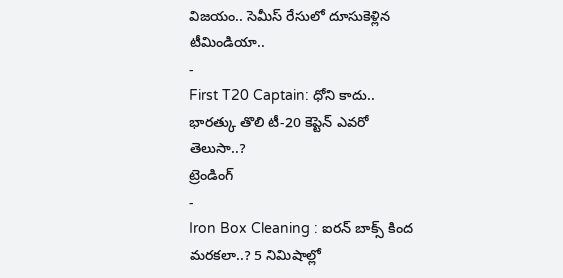విజయం.. సెమీస్ రేసులో దూసుకెళ్లిన టీమిండియా..
-
First T20 Captain: ధోని కాదు.. భారత్కు తొలి టీ-20 కెప్టెన్ ఎవరో తెలుసా..?
ట్రెండింగ్
-
Iron Box Cleaning : ఐరన్ బాక్స్ కింద మరకలా..? 5 నిమిషాల్లో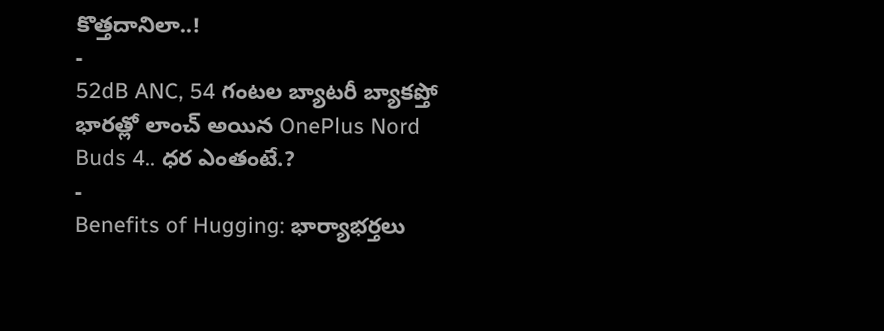కొత్తదానిలా..!
-
52dB ANC, 54 గంటల బ్యాటరీ బ్యాకప్తో భారత్లో లాంచ్ అయిన OnePlus Nord Buds 4.. ధర ఎంతంటే.?
-
Benefits of Hugging: భార్యాభర్తలు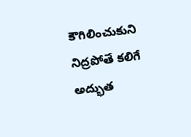కౌగిలించుకుని నిద్రపోతే కలిగే అద్భుత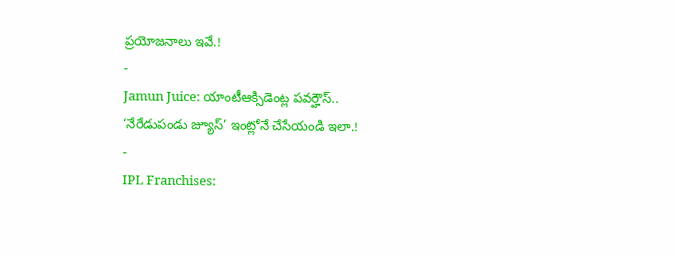ప్రయోజనాలు ఇవే.!
-
Jamun Juice: యాంటీఆక్సిడెంట్ల పవర్హౌస్.. ‘నేరేడుపండు జ్యూస్’ ఇంట్లోనే చేసేయండి ఇలా.!
-
IPL Franchises: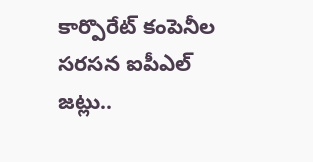కార్పొరేట్ కంపెనీల సరసన ఐపీఎల్ జట్లు..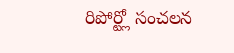రిపోర్ట్లో సంచలన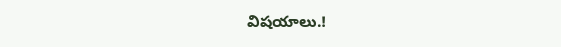విషయాలు.!